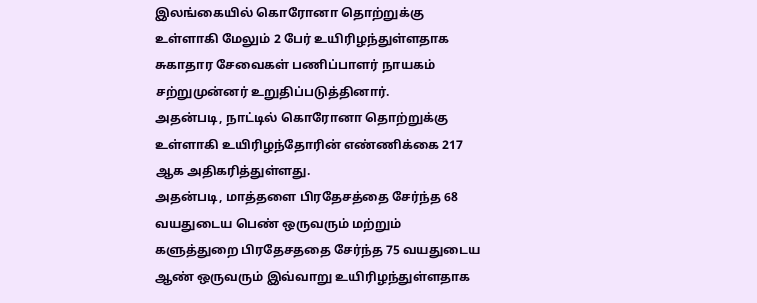இலங்கையில் கொரோனா தொற்றுக்கு உள்ளாகி மேலும் 2 பேர் உயிரிழந்துள்ளதாக சுகாதார சேவைகள் பணிப்பாளர் நாயகம் சற்றுமுன்னர் உறுதிப்படுத்தினார்.
அதன்படி, நாட்டில் கொரோனா தொற்றுக்கு உள்ளாகி உயிரிழந்தோரின் எண்ணிக்கை 217 ஆக அதிகரித்துள்ளது.
அதன்படி, மாத்தளை பிரதேசத்தை சேர்ந்த 68 வயதுடைய பெண் ஒருவரும் மற்றும் களுத்துறை பிரதேசததை சேர்ந்த 75 வயதுடைய ஆண் ஒருவரும் இவ்வாறு உயிரிழந்துள்ளதாக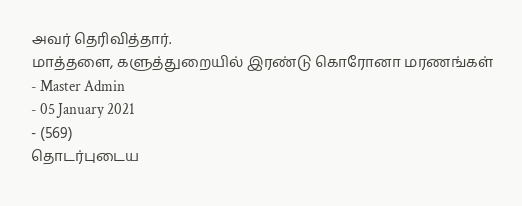அவர் தெரிவித்தார்.
மாத்தளை, களுத்துறையில் இரண்டு கொரோனா மரணங்கள்
- Master Admin
- 05 January 2021
- (569)
தொடர்புடைய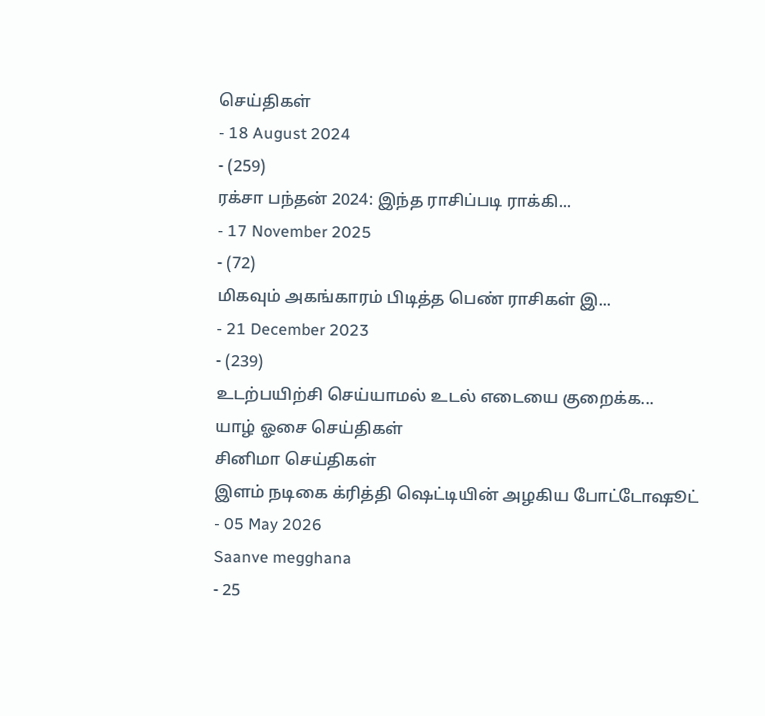செய்திகள்
- 18 August 2024
- (259)
ரக்சா பந்தன் 2024: இந்த ராசிப்படி ராக்கி...
- 17 November 2025
- (72)
மிகவும் அகங்காரம் பிடித்த பெண் ராசிகள் இ...
- 21 December 2023
- (239)
உடற்பயிற்சி செய்யாமல் உடல் எடையை குறைக்க...
யாழ் ஓசை செய்திகள்
சினிமா செய்திகள்
இளம் நடிகை க்ரித்தி ஷெட்டியின் அழகிய போட்டோஷூட்
- 05 May 2026
Saanve megghana
- 25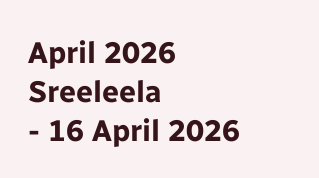April 2026
Sreeleela
- 16 April 2026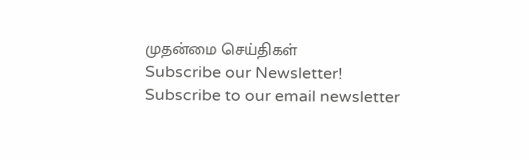முதன்மை செய்திகள்
Subscribe our Newsletter!
Subscribe to our email newsletter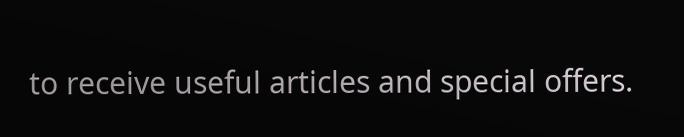to receive useful articles and special offers.